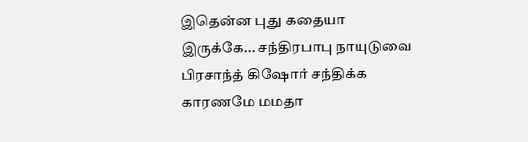இதென்ன புது கதையா இருக்கே... சந்திரபாபு நாயுடுவை பிரசாந்த் கிஷோர் சந்திக்க காரணமே மமதா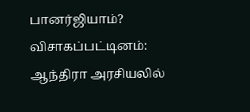பானர்ஜியாம்?
விசாகப்பட்டினம்: ஆந்திரா அரசியலில்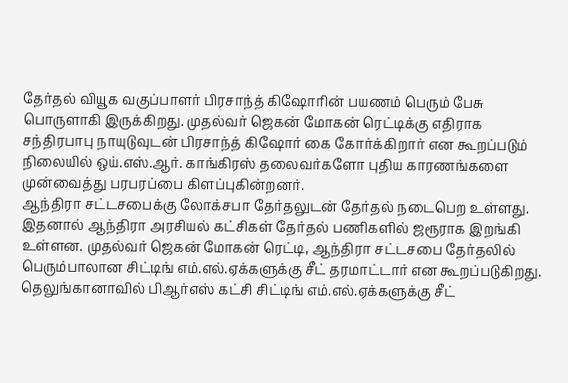தேர்தல் வியூக வகுப்பாளர் பிரசாந்த் கிஷோரின் பயணம் பெரும் பேசு பொருளாகி இருக்கிறது. முதல்வர் ஜெகன் மோகன் ரெட்டிக்கு எதிராக சந்திரபாபு நாயுடுவுடன் பிரசாந்த் கிஷோர் கை கோர்க்கிறார் என கூறப்படும் நிலையில் ஒய்.எஸ்.ஆர். காங்கிரஸ் தலைவர்களோ புதிய காரணங்களை முன்வைத்து பரபரப்பை கிளப்புகின்றனர்.
ஆந்திரா சட்டசபைக்கு லோக்சபா தேர்தலுடன் தேர்தல் நடைபெற உள்ளது. இதனால் ஆந்திரா அரசியல் கட்சிகள் தேர்தல் பணிகளில் ஜரூராக இறங்கி உள்ளன. முதல்வர் ஜெகன் மோகன் ரெட்டி, ஆந்திரா சட்டசபை தேர்தலில் பெரும்பாலான சிட்டிங் எம்.எல்.ஏக்களுக்கு சீட் தரமாட்டார் என கூறப்படுகிறது. தெலுங்கானாவில் பிஆர்எஸ் கட்சி சிட்டிங் எம்.எல்.ஏக்களுக்கு சீட்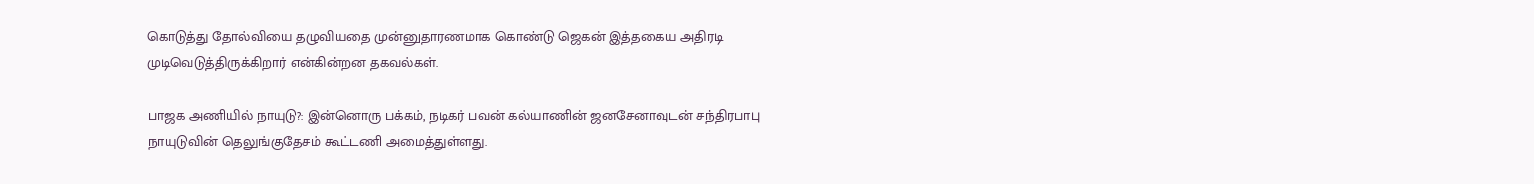கொடுத்து தோல்வியை தழுவியதை முன்னுதாரணமாக கொண்டு ஜெகன் இத்தகைய அதிரடி முடிவெடுத்திருக்கிறார் என்கின்றன தகவல்கள்.

பாஜக அணியில் நாயுடு?: இன்னொரு பக்கம், நடிகர் பவன் கல்யாணின் ஜனசேனாவுடன் சந்திரபாபு நாயுடுவின் தெலுங்குதேசம் கூட்டணி அமைத்துள்ளது.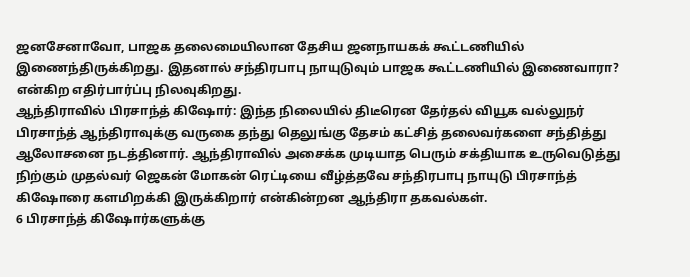ஜனசேனாவோ, பாஜக தலைமையிலான தேசிய ஜனநாயகக் கூட்டணியில் இணைந்திருக்கிறது. இதனால் சந்திரபாபு நாயுடுவும் பாஜக கூட்டணியில் இணைவாரா? என்கிற எதிர்பார்ப்பு நிலவுகிறது.
ஆந்திராவில் பிரசாந்த் கிஷோர்: இந்த நிலையில் திடீரென தேர்தல் வியூக வல்லுநர் பிரசாந்த் ஆந்திராவுக்கு வருகை தந்து தெலுங்கு தேசம் கட்சித் தலைவர்களை சந்தித்து ஆலோசனை நடத்தினார். ஆந்திராவில் அசைக்க முடியாத பெரும் சக்தியாக உருவெடுத்து நிற்கும் முதல்வர் ஜெகன் மோகன் ரெட்டியை வீழ்த்தவே சந்திரபாபு நாயுடு பிரசாந்த் கிஷோரை களமிறக்கி இருக்கிறார் என்கின்றன ஆந்திரா தகவல்கள்.
6 பிரசாந்த் கிஷோர்களுக்கு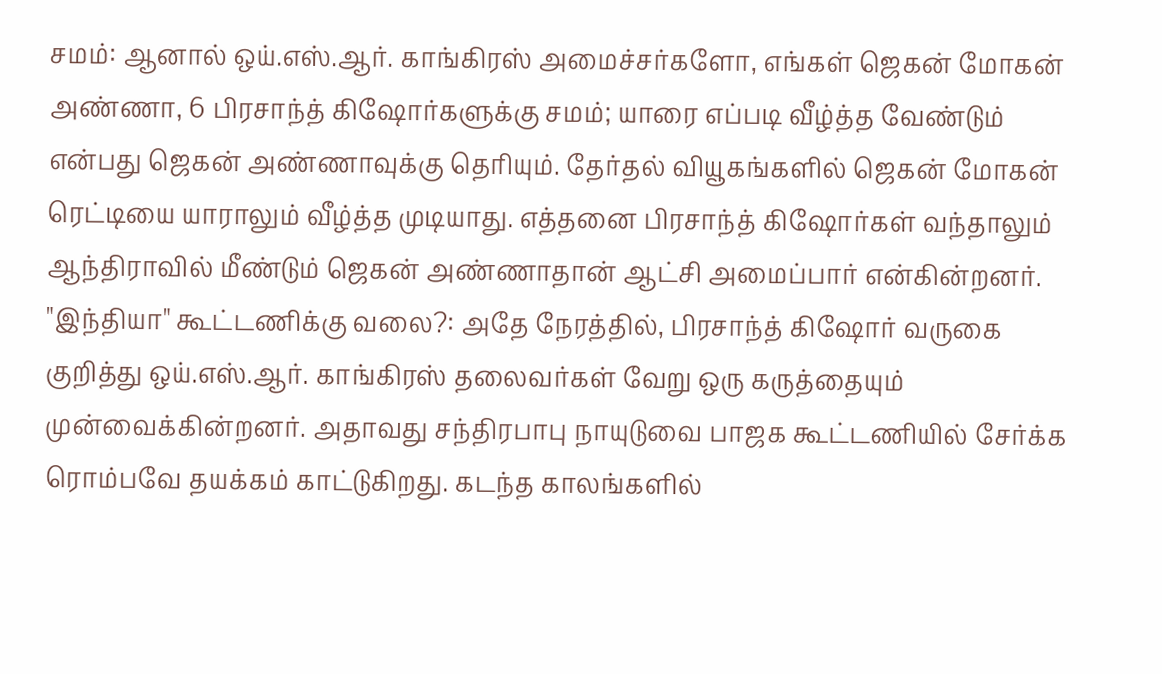சமம்: ஆனால் ஒய்.எஸ்.ஆர். காங்கிரஸ் அமைச்சர்களோ, எங்கள் ஜெகன் மோகன் அண்ணா, 6 பிரசாந்த் கிஷோர்களுக்கு சமம்; யாரை எப்படி வீழ்த்த வேண்டும் என்பது ஜெகன் அண்ணாவுக்கு தெரியும். தேர்தல் வியூகங்களில் ஜெகன் மோகன் ரெட்டியை யாராலும் வீழ்த்த முடியாது. எத்தனை பிரசாந்த் கிஷோர்கள் வந்தாலும் ஆந்திராவில் மீண்டும் ஜெகன் அண்ணாதான் ஆட்சி அமைப்பார் என்கின்றனர்.
"இந்தியா" கூட்டணிக்கு வலை?: அதே நேரத்தில், பிரசாந்த் கிஷோர் வருகை குறித்து ஒய்.எஸ்.ஆர். காங்கிரஸ் தலைவர்கள் வேறு ஒரு கருத்தையும் முன்வைக்கின்றனர். அதாவது சந்திரபாபு நாயுடுவை பாஜக கூட்டணியில் சேர்க்க ரொம்பவே தயக்கம் காட்டுகிறது. கடந்த காலங்களில்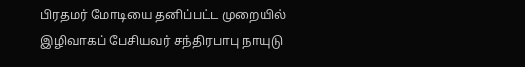பிரதமர் மோடியை தனிப்பட்ட முறையில் இழிவாகப் பேசியவர் சந்திரபாபு நாயுடு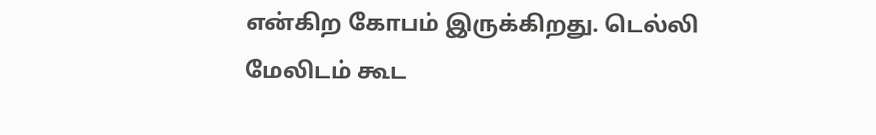என்கிற கோபம் இருக்கிறது. டெல்லி மேலிடம் கூட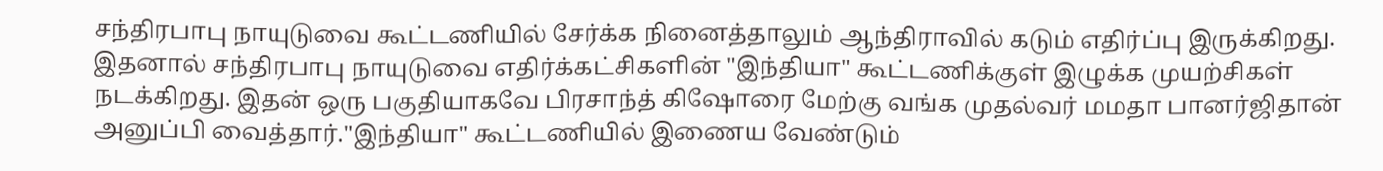சந்திரபாபு நாயுடுவை கூட்டணியில் சேர்க்க நினைத்தாலும் ஆந்திராவில் கடும் எதிர்ப்பு இருக்கிறது. இதனால் சந்திரபாபு நாயுடுவை எதிர்க்கட்சிகளின் "இந்தியா" கூட்டணிக்குள் இழுக்க முயற்சிகள் நடக்கிறது. இதன் ஒரு பகுதியாகவே பிரசாந்த் கிஷோரை மேற்கு வங்க முதல்வர் மமதா பானர்ஜிதான் அனுப்பி வைத்தார்."இந்தியா" கூட்டணியில் இணைய வேண்டும்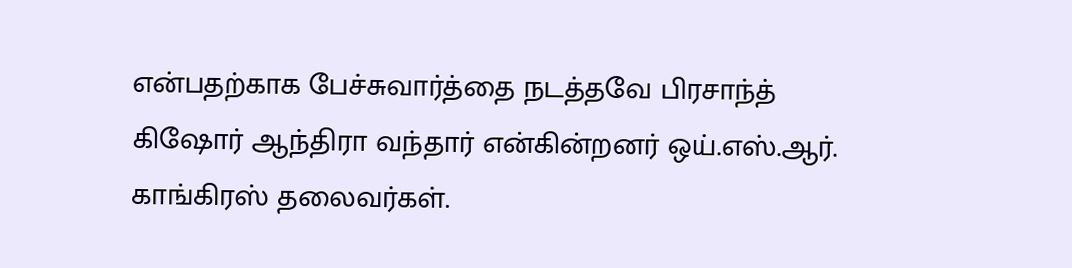என்பதற்காக பேச்சுவார்த்தை நடத்தவே பிரசாந்த் கிஷோர் ஆந்திரா வந்தார் என்கின்றனர் ஒய்.எஸ்.ஆர். காங்கிரஸ் தலைவர்கள்.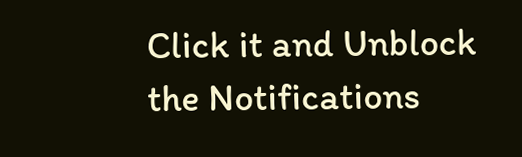Click it and Unblock the Notifications